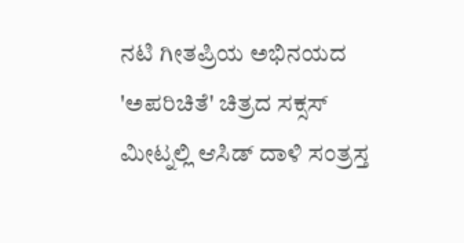ನಟಿ ಗೀತಪ್ರಿಯ ಅಭಿನಯದ 'ಅಪರಿಚಿತೆ' ಚಿತ್ರದ ಸಕ್ಸಸ್ ಮೀಟ್ನಲ್ಲಿ ಆಸಿಡ್ ದಾಳಿ ಸಂತ್ರಸ್ತ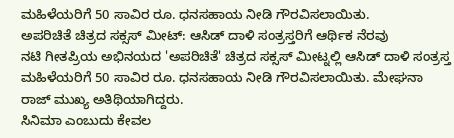ಮಹಿಳೆಯರಿಗೆ 50 ಸಾವಿರ ರೂ. ಧನಸಹಾಯ ನೀಡಿ ಗೌರವಿಸಲಾಯಿತು.
ಅಪರಿಚಿತೆ ಚಿತ್ರದ ಸಕ್ಸಸ್ ಮೀಟ್: ಆಸಿಡ್ ದಾಳಿ ಸಂತ್ರಸ್ತರಿಗೆ ಆರ್ಥಿಕ ನೆರವು
ನಟಿ ಗೀತಪ್ರಿಯ ಅಭಿನಯದ 'ಅಪರಿಚಿತೆ' ಚಿತ್ರದ ಸಕ್ಸಸ್ ಮೀಟ್ನಲ್ಲಿ ಆಸಿಡ್ ದಾಳಿ ಸಂತ್ರಸ್ತ ಮಹಿಳೆಯರಿಗೆ 50 ಸಾವಿರ ರೂ. ಧನಸಹಾಯ ನೀಡಿ ಗೌರವಿಸಲಾಯಿತು. ಮೇಘನಾ ರಾಜ್ ಮುಖ್ಯ ಅತಿಥಿಯಾಗಿದ್ದರು.
ಸಿನಿಮಾ ಎಂಬುದು ಕೇವಲ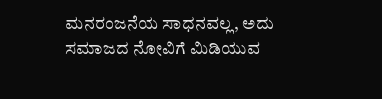ಮನರಂಜನೆಯ ಸಾಧನವಲ್ಲ, ಅದು ಸಮಾಜದ ನೋವಿಗೆ ಮಿಡಿಯುವ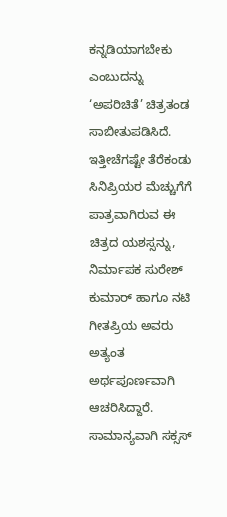ಕನ್ನಡಿಯಾಗಬೇಕು ಎಂಬುದನ್ನು ‘ಅಪರಿಚಿತೆ’ ಚಿತ್ರತಂಡ ಸಾಬೀತುಪಡಿಸಿದೆ. ಇತ್ತೀಚೆಗಷ್ಟೇ ತೆರೆಕಂಡು ಸಿನಿಪ್ರಿಯರ ಮೆಚ್ಚುಗೆಗೆ ಪಾತ್ರವಾಗಿರುವ ಈ ಚಿತ್ರದ ಯಶಸ್ಸನ್ನು, ನಿರ್ಮಾಪಕ ಸುರೇಶ್ ಕುಮಾರ್ ಹಾಗೂ ನಟಿ ಗೀತಪ್ರಿಯ ಅವರು ಅತ್ಯಂತ ಅರ್ಥಪೂರ್ಣವಾಗಿ ಆಚರಿಸಿದ್ದಾರೆ.
ಸಾಮಾನ್ಯವಾಗಿ ಸಕ್ಸಸ್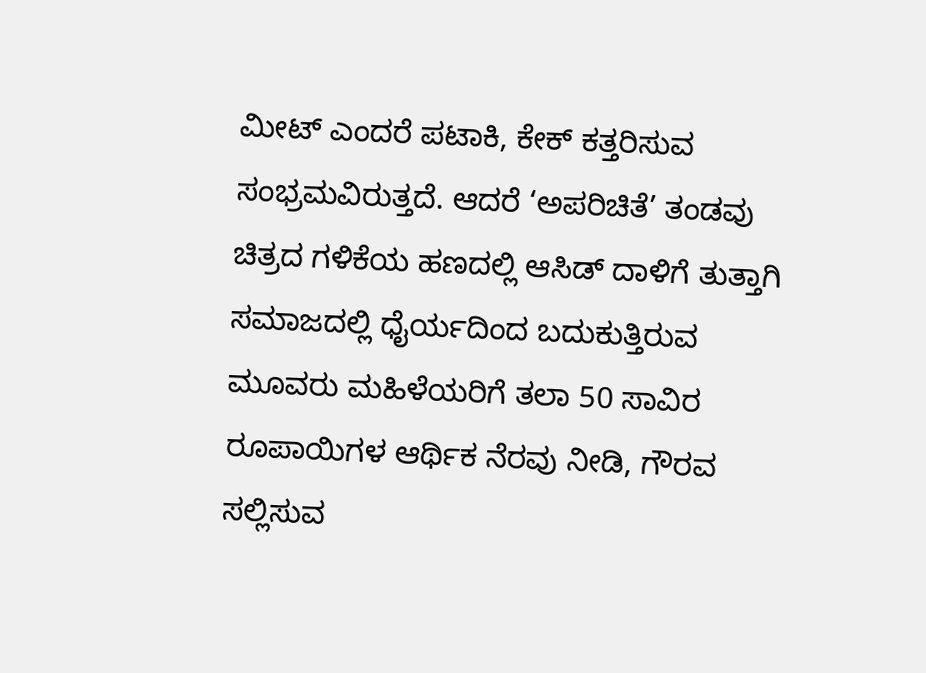ಮೀಟ್ ಎಂದರೆ ಪಟಾಕಿ, ಕೇಕ್ ಕತ್ತರಿಸುವ ಸಂಭ್ರಮವಿರುತ್ತದೆ. ಆದರೆ ‘ಅಪರಿಚಿತೆ’ ತಂಡವು ಚಿತ್ರದ ಗಳಿಕೆಯ ಹಣದಲ್ಲಿ ಆಸಿಡ್ ದಾಳಿಗೆ ತುತ್ತಾಗಿ ಸಮಾಜದಲ್ಲಿ ಧೈರ್ಯದಿಂದ ಬದುಕುತ್ತಿರುವ ಮೂವರು ಮಹಿಳೆಯರಿಗೆ ತಲಾ 50 ಸಾವಿರ ರೂಪಾಯಿಗಳ ಆರ್ಥಿಕ ನೆರವು ನೀಡಿ, ಗೌರವ ಸಲ್ಲಿಸುವ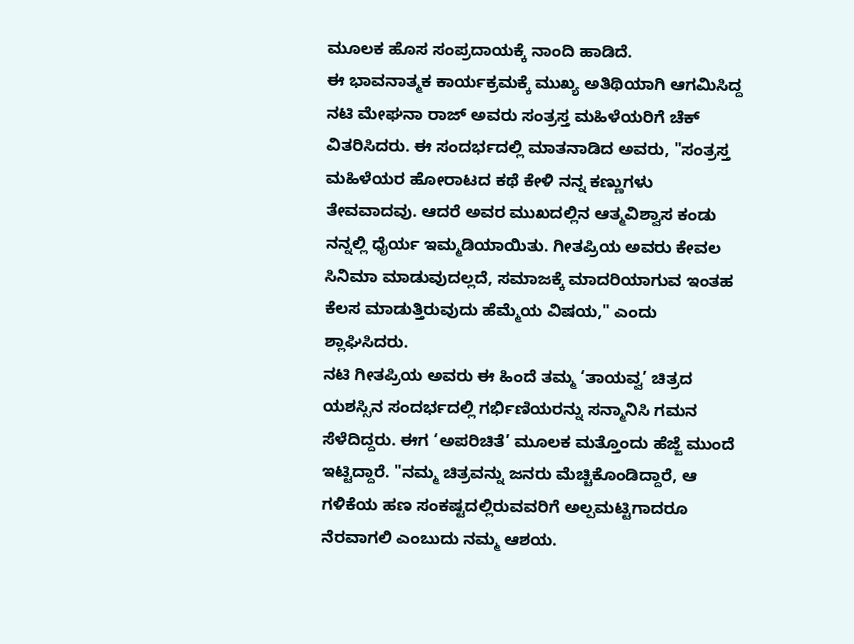ಮೂಲಕ ಹೊಸ ಸಂಪ್ರದಾಯಕ್ಕೆ ನಾಂದಿ ಹಾಡಿದೆ.
ಈ ಭಾವನಾತ್ಮಕ ಕಾರ್ಯಕ್ರಮಕ್ಕೆ ಮುಖ್ಯ ಅತಿಥಿಯಾಗಿ ಆಗಮಿಸಿದ್ದ ನಟಿ ಮೇಘನಾ ರಾಜ್ ಅವರು ಸಂತ್ರಸ್ತ ಮಹಿಳೆಯರಿಗೆ ಚೆಕ್ ವಿತರಿಸಿದರು. ಈ ಸಂದರ್ಭದಲ್ಲಿ ಮಾತನಾಡಿದ ಅವರು, "ಸಂತ್ರಸ್ತ ಮಹಿಳೆಯರ ಹೋರಾಟದ ಕಥೆ ಕೇಳಿ ನನ್ನ ಕಣ್ಣುಗಳು ತೇವವಾದವು. ಆದರೆ ಅವರ ಮುಖದಲ್ಲಿನ ಆತ್ಮವಿಶ್ವಾಸ ಕಂಡು ನನ್ನಲ್ಲಿ ಧೈರ್ಯ ಇಮ್ಮಡಿಯಾಯಿತು. ಗೀತಪ್ರಿಯ ಅವರು ಕೇವಲ ಸಿನಿಮಾ ಮಾಡುವುದಲ್ಲದೆ, ಸಮಾಜಕ್ಕೆ ಮಾದರಿಯಾಗುವ ಇಂತಹ ಕೆಲಸ ಮಾಡುತ್ತಿರುವುದು ಹೆಮ್ಮೆಯ ವಿಷಯ," ಎಂದು ಶ್ಲಾಘಿಸಿದರು.
ನಟಿ ಗೀತಪ್ರಿಯ ಅವರು ಈ ಹಿಂದೆ ತಮ್ಮ ‘ತಾಯವ್ವ’ ಚಿತ್ರದ ಯಶಸ್ಸಿನ ಸಂದರ್ಭದಲ್ಲಿ ಗರ್ಭಿಣಿಯರನ್ನು ಸನ್ಮಾನಿಸಿ ಗಮನ ಸೆಳೆದಿದ್ದರು. ಈಗ ‘ಅಪರಿಚಿತೆ’ ಮೂಲಕ ಮತ್ತೊಂದು ಹೆಜ್ಜೆ ಮುಂದೆ ಇಟ್ಟಿದ್ದಾರೆ. "ನಮ್ಮ ಚಿತ್ರವನ್ನು ಜನರು ಮೆಚ್ಚಿಕೊಂಡಿದ್ದಾರೆ, ಆ ಗಳಿಕೆಯ ಹಣ ಸಂಕಷ್ಟದಲ್ಲಿರುವವರಿಗೆ ಅಲ್ಪಮಟ್ಟಿಗಾದರೂ ನೆರವಾಗಲಿ ಎಂಬುದು ನಮ್ಮ ಆಶಯ.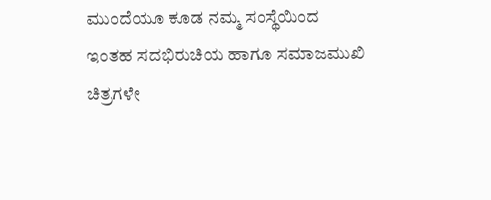ಮುಂದೆಯೂ ಕೂಡ ನಮ್ಮ ಸಂಸ್ಥೆಯಿಂದ ಇಂತಹ ಸದಭಿರುಚಿಯ ಹಾಗೂ ಸಮಾಜಮುಖಿ ಚಿತ್ರಗಳೇ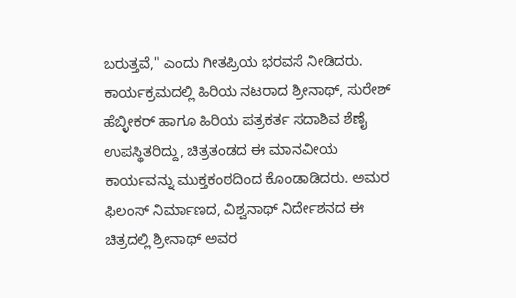ಬರುತ್ತವೆ," ಎಂದು ಗೀತಪ್ರಿಯ ಭರವಸೆ ನೀಡಿದರು.
ಕಾರ್ಯಕ್ರಮದಲ್ಲಿ ಹಿರಿಯ ನಟರಾದ ಶ್ರೀನಾಥ್, ಸುರೇಶ್ ಹೆಬ್ಳೀಕರ್ ಹಾಗೂ ಹಿರಿಯ ಪತ್ರಕರ್ತ ಸದಾಶಿವ ಶೆಣೈ ಉಪಸ್ಥಿತರಿದ್ದು, ಚಿತ್ರತಂಡದ ಈ ಮಾನವೀಯ ಕಾರ್ಯವನ್ನು ಮುಕ್ತಕಂಠದಿಂದ ಕೊಂಡಾಡಿದರು. ಅಮರ ಫಿಲಂಸ್ ನಿರ್ಮಾಣದ, ವಿಶ್ವನಾಥ್ ನಿರ್ದೇಶನದ ಈ ಚಿತ್ರದಲ್ಲಿ ಶ್ರೀನಾಥ್ ಅವರ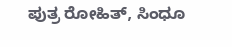ಪುತ್ರ ರೋಹಿತ್, ಸಿಂಧೂ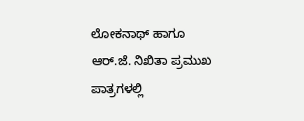ಲೋಕನಾಥ್ ಹಾಗೂ ಆರ್.ಜೆ. ನಿಖಿತಾ ಪ್ರಮುಖ ಪಾತ್ರಗಳಲ್ಲಿ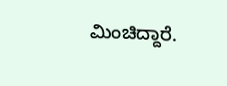ಮಿಂಚಿದ್ದಾರೆ.